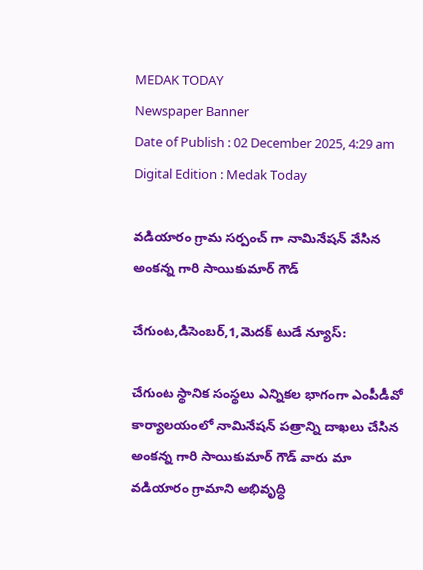MEDAK TODAY
Newspaper Banner
Date of Publish : 02 December 2025, 4:29 am Digital Edition : Medak Today

వడియారం గ్రామ సర్పంచ్ గా నామినేషన్ వేసిన అంకన్న గారి సాయికుమార్ గౌడ్

చేగుంట,డిసెంబర్,1,మెదక్ టుడే న్యూస్:

చేగుంట స్థానిక సంస్థలు ఎన్నికల భాగంగా ఎంపీడీవో
కార్యాలయంలో నామినేషన్ పత్రాన్ని దాఖలు చేసిన అంకన్న గారి సాయికుమార్ గౌడ్ వారు మా వడియారం గ్రామాని అభివృద్ధి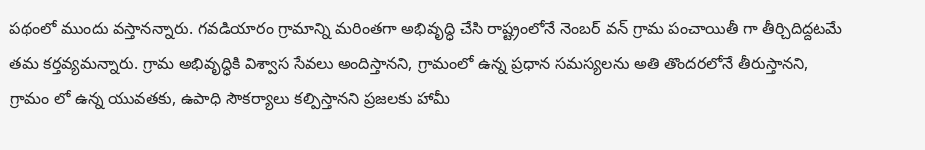పథంలో ముందు వస్తానన్నారు. గవడియారం గ్రామాన్ని మరింతగా అభివృద్ధి చేసి రాష్ట్రంలోనే నెంబర్ వన్ గ్రామ పంచాయితీ గా తీర్చిదిద్దటమే తమ కర్తవ్యమన్నారు. గ్రామ అభివృద్ధికి విశ్వాస సేవలు అందిస్తానని, గ్రామంలో ఉన్న ప్రధాన సమస్యలను అతి తొందరలోనే తీరుస్తానని, గ్రామం లో ఉన్న యువతకు, ఉపాధి సౌకర్యాలు కల్పిస్తానని ప్రజలకు హామీ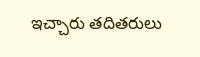ఇచ్చారు తదితరులు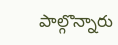పాల్గొన్నారు